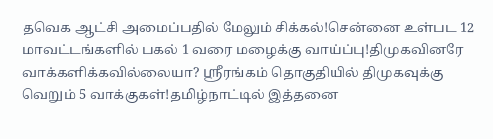தவெக ஆட்சி அமைப்பதில் மேலும் சிக்கல்!சென்னை உள்பட 12 மாவட்டங்களில் பகல் 1 வரை மழைக்கு வாய்ப்பு!திமுகவினரே வாக்களிக்கவில்லையா? ஸ்ரீரங்கம் தொகுதியில் திமுகவுக்கு வெறும் 5 வாக்குகள்!தமிழ்நாட்டில் இத்தனை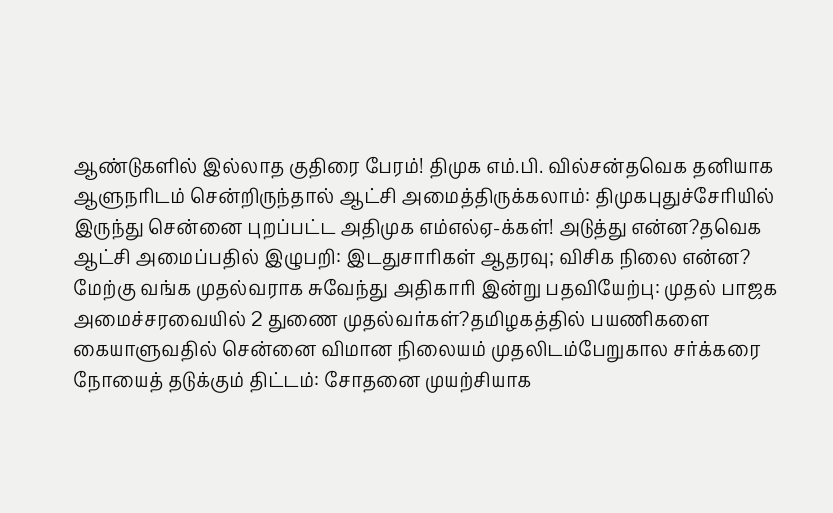ஆண்டுகளில் இல்லாத குதிரை பேரம்! திமுக எம்.பி. வில்சன்தவெக தனியாக ஆளுநரிடம் சென்றிருந்தால் ஆட்சி அமைத்திருக்கலாம்: திமுகபுதுச்சேரியில் இருந்து சென்னை புறப்பட்ட அதிமுக எம்எல்ஏ-க்கள்! அடுத்து என்ன?தவெக ஆட்சி அமைப்பதில் இழுபறி: இடதுசாரிகள் ஆதரவு; விசிக நிலை என்ன? மேற்கு வங்க முதல்வராக சுவேந்து அதிகாரி இன்று பதவியேற்பு: முதல் பாஜக அமைச்சரவையில் 2 துணை முதல்வர்கள்?தமிழகத்தில் பயணிகளை கையாளுவதில் சென்னை விமான நிலையம் முதலிடம்பேறுகால சர்க்கரை நோயைத் தடுக்கும் திட்டம்: சோதனை முயற்சியாக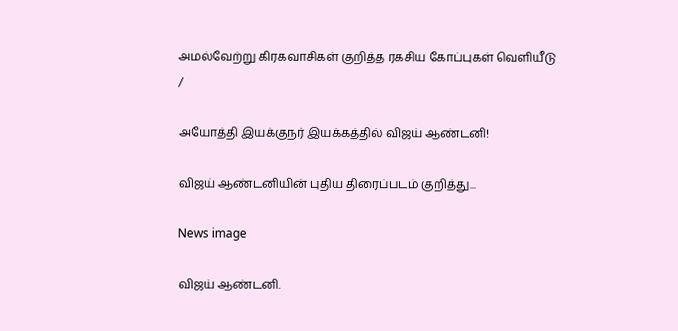அமல்வேற்று கிரகவாசிகள் குறித்த ரகசிய கோப்புகள் வெளியீடு
/

அயோத்தி இயக்குநர் இயக்கத்தில் விஜய் ஆண்டனி!

விஜய் ஆண்டனியின் புதிய திரைப்படம் குறித்து...

News image

விஜய் ஆண்டனி.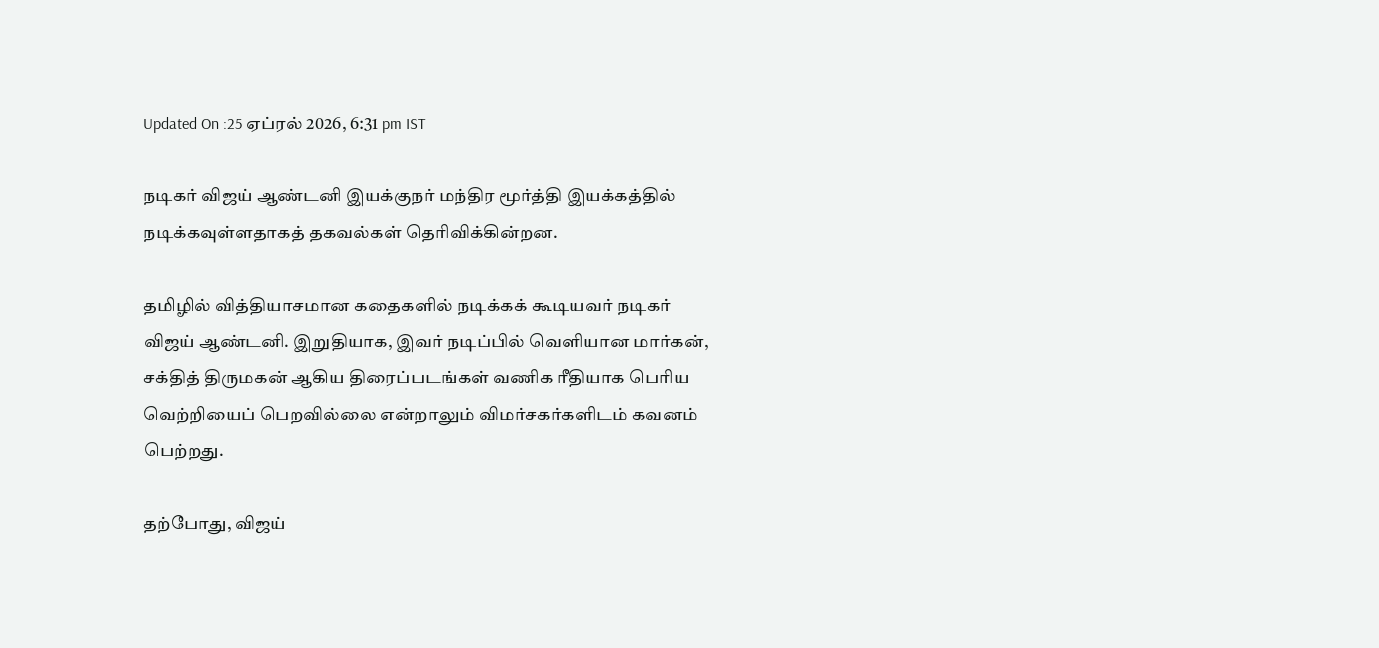Updated On :25 ஏப்ரல் 2026, 6:31 pm IST

நடிகர் விஜய் ஆண்டனி இயக்குநர் மந்திர மூர்த்தி இயக்கத்தில் நடிக்கவுள்ளதாகத் தகவல்கள் தெரிவிக்கின்றன.

தமிழில் வித்தியாசமான கதைகளில் நடிக்கக் கூடியவர் நடிகர் விஜய் ஆண்டனி. இறுதியாக, இவர் நடிப்பில் வெளியான மார்கன், சக்தித் திருமகன் ஆகிய திரைப்படங்கள் வணிக ரீதியாக பெரிய வெற்றியைப் பெறவில்லை என்றாலும் விமர்சகர்களிடம் கவனம் பெற்றது.

தற்போது, விஜய்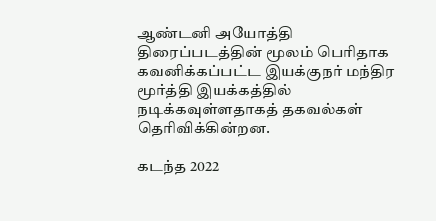ஆண்டனி அயோத்தி திரைப்படத்தின் மூலம் பெரிதாக கவனிக்கப்பட்ட இயக்குநர் மந்திர மூர்த்தி இயக்கத்தில் நடிக்கவுள்ளதாகத் தகவல்கள் தெரிவிக்கின்றன.

கடந்த 2022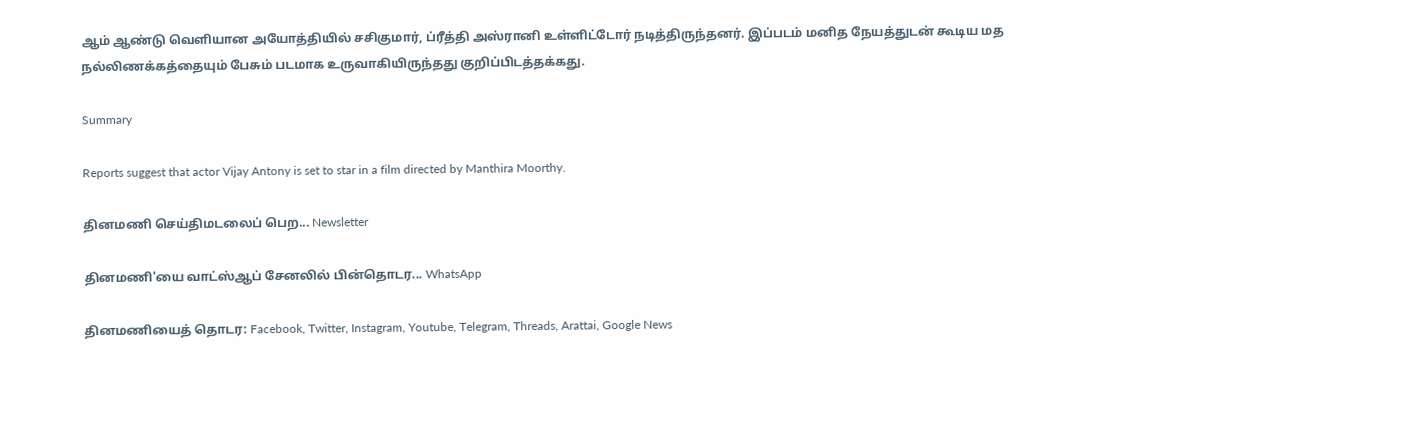ஆம் ஆண்டு வெளியான அயோத்தியில் சசிகுமார், ப்ரீத்தி அஸ்ரானி உள்ளிட்டோர் நடித்திருந்தனர். இப்படம் மனித நேயத்துடன் கூடிய மத நல்லிணக்கத்தையும் பேசும் படமாக உருவாகியிருந்தது குறிப்பிடத்தக்கது.

Summary

Reports suggest that actor Vijay Antony is set to star in a film directed by Manthira Moorthy.

தினமணி செய்திமடலைப் பெற... Newsletter

தினமணி'யை வாட்ஸ்ஆப் சேனலில் பின்தொடர... WhatsApp

தினமணியைத் தொடர: Facebook, Twitter, Instagram, Youtube, Telegram, Threads, Arattai, Google News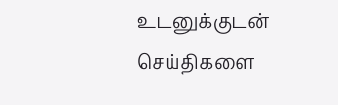உடனுக்குடன் செய்திகளை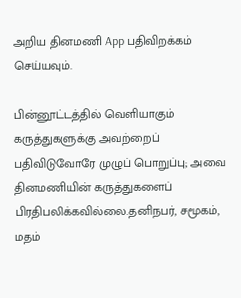அறிய தினமணி App பதிவிறக்கம் செய்யவும்.

பின்னூட்டத்தில் வெளியாகும் கருத்துகளுக்கு அவற்றைப் பதிவிடுவோரே முழுப் பொறுப்பு; அவை தினமணியின் கருத்துகளைப் பிரதிபலிக்கவில்லை.தனிநபர், சமூகம், மதம்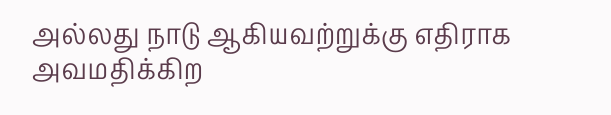அல்லது நாடு ஆகியவற்றுக்கு எதிராக அவமதிக்கிற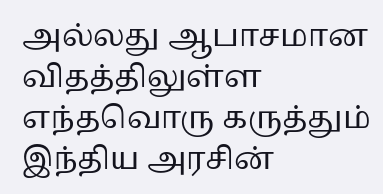அல்லது ஆபாசமான விதத்திலுள்ள எந்தவொரு கருத்தும் இந்திய அரசின்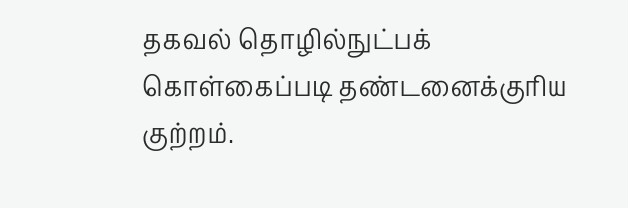தகவல் தொழில்நுட்பக் கொள்கைப்படி தண்டனைக்குரிய குற்றம்.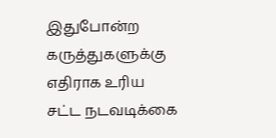இதுபோன்ற கருத்துகளுக்கு எதிராக உரிய சட்ட நடவடிக்கை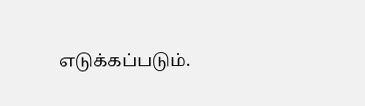எடுக்கப்படும்.